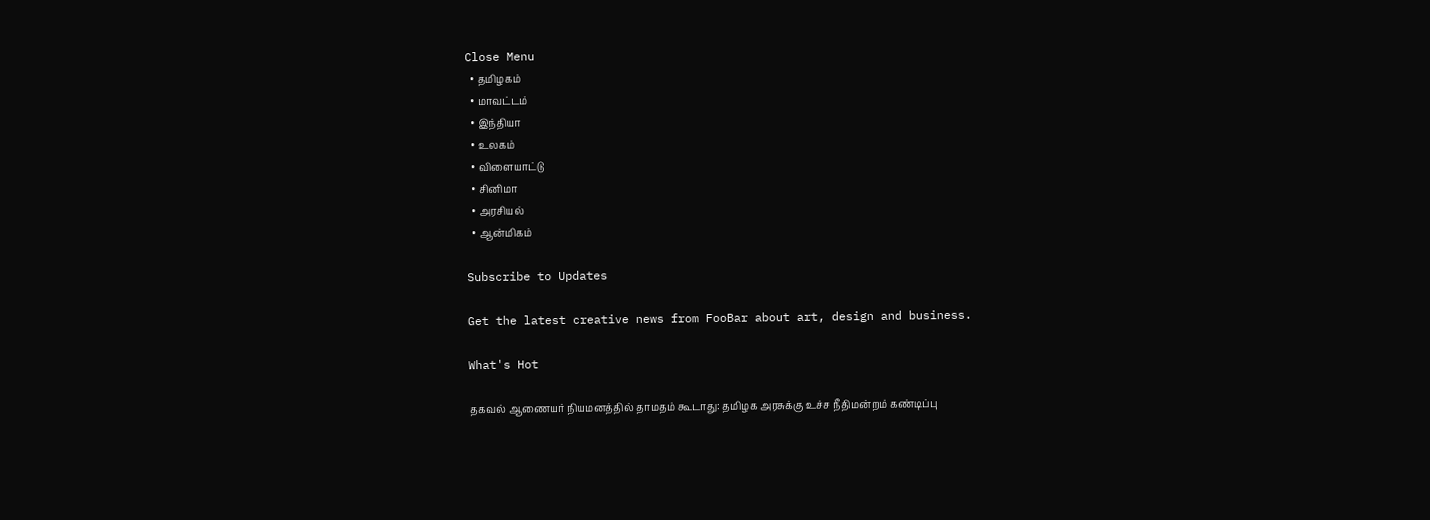Close Menu
  • தமிழகம்
  • மாவட்டம்
  • இந்தியா
  • உலகம்
  • விளையாட்டு
  • சினிமா
  • அரசியல்
  • ஆன்மிகம்

Subscribe to Updates

Get the latest creative news from FooBar about art, design and business.

What's Hot

தகவல் ஆணையர் நியமனத்தில் தாமதம் கூடாது: தமிழக அரசுக்கு உச்ச நீதிமன்றம் கண்டிப்பு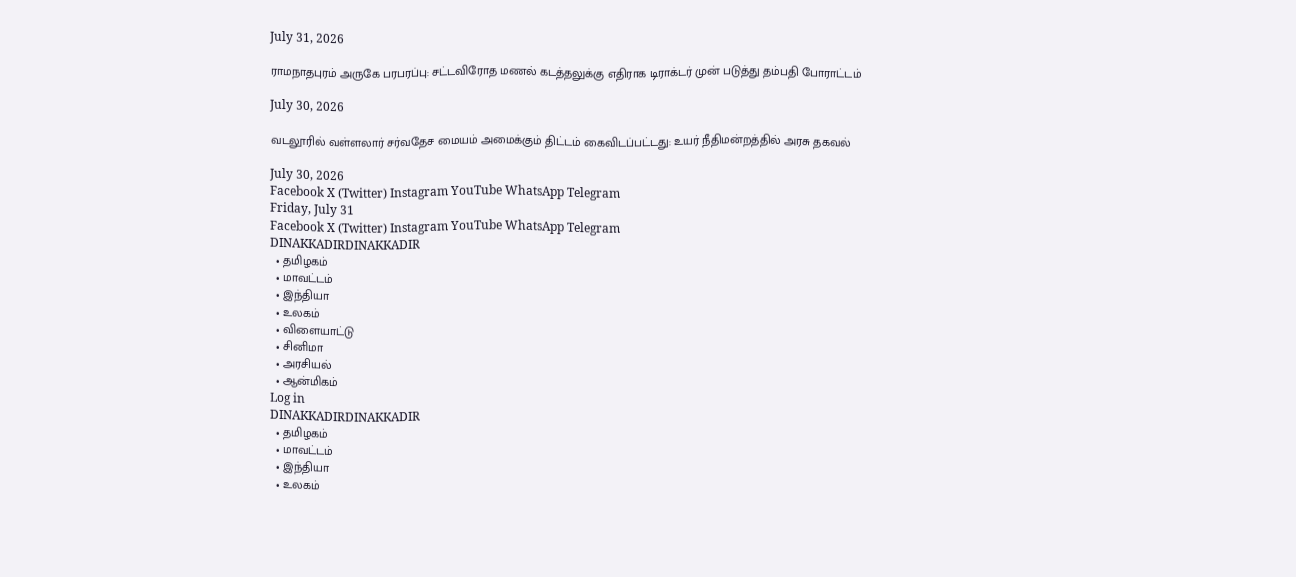July 31, 2026

ராமநாதபுரம் அருகே பரபரப்பு: சட்டவிரோத மணல் கடத்தலுக்கு எதிராக டிராக்டர் முன் படுத்து தம்பதி போராட்டம்

July 30, 2026

வடலூரில் வள்ளலார் சர்வதேச மையம் அமைக்கும் திட்டம் கைவிடப்பட்டது: உயர் நீதிமன்றத்தில் அரசு தகவல்

July 30, 2026
Facebook X (Twitter) Instagram YouTube WhatsApp Telegram
Friday, July 31
Facebook X (Twitter) Instagram YouTube WhatsApp Telegram
DINAKKADIRDINAKKADIR
  • தமிழகம்
  • மாவட்டம்
  • இந்தியா
  • உலகம்
  • விளையாட்டு
  • சினிமா
  • அரசியல்
  • ஆன்மிகம்
Log in
DINAKKADIRDINAKKADIR
  • தமிழகம்
  • மாவட்டம்
  • இந்தியா
  • உலகம்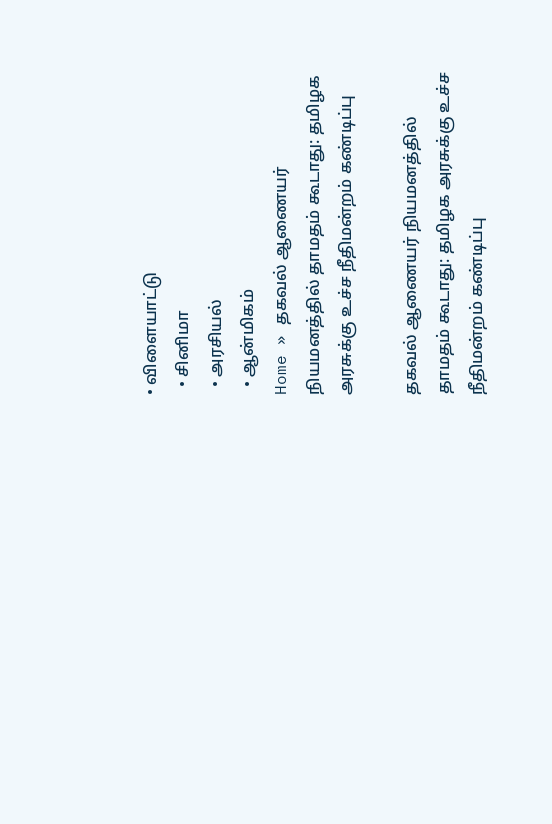• விளையாட்டு
  • சினிமா
  • அரசியல்
  • ஆன்மிகம்
Home » தகவல் ஆணையர் நியமனத்தில் தாமதம் கூடாது: தமிழக அரசுக்கு உச்ச நீதிமன்றம் கண்டிப்பு

தகவல் ஆணையர் நியமனத்தில் தாமதம் கூடாது: தமிழக அரசுக்கு உச்ச நீதிமன்றம் கண்டிப்பு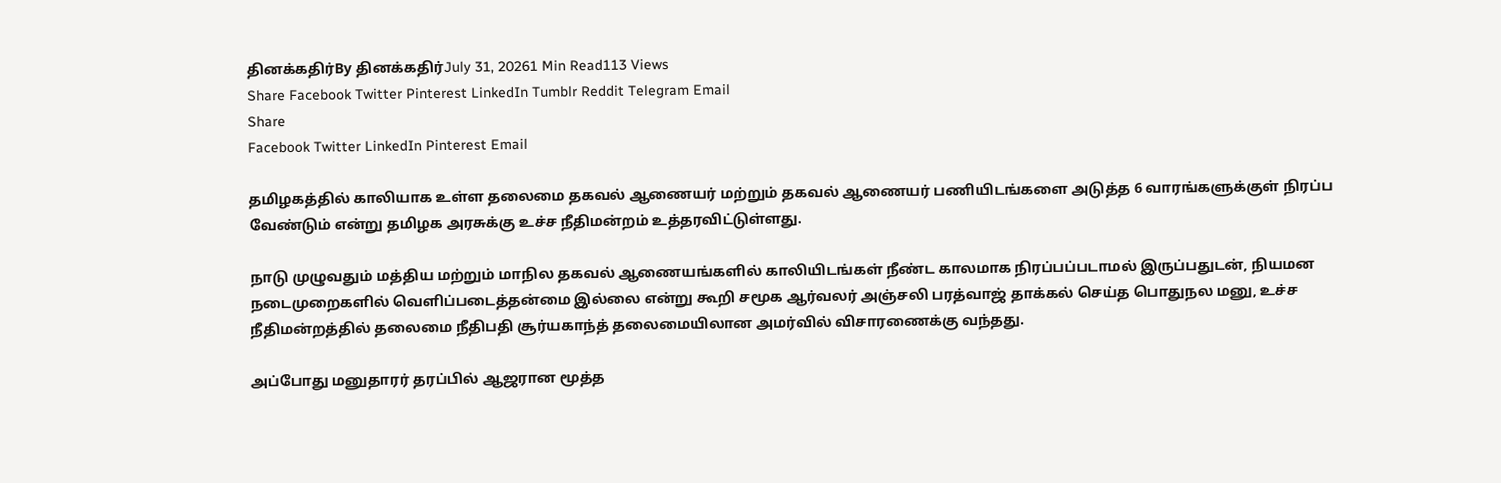தினக்கதிர்By தினக்கதிர்July 31, 20261 Min Read113 Views
Share Facebook Twitter Pinterest LinkedIn Tumblr Reddit Telegram Email
Share
Facebook Twitter LinkedIn Pinterest Email

தமிழகத்தில் காலியாக உள்ள தலைமை தகவல் ஆணையர் மற்றும் தகவல் ஆணையர் பணியிடங்களை அடுத்த 6 வாரங்களுக்குள் நிரப்ப வேண்டும் என்று தமிழக அரசுக்கு உச்ச நீதிமன்றம் உத்தரவிட்டுள்ளது.

நாடு முழுவதும் மத்திய மற்றும் மாநில தகவல் ஆணையங்களில் காலியிடங்கள் நீண்ட காலமாக நிரப்பப்படாமல் இருப்பதுடன், நியமன நடைமுறைகளில் வெளிப்படைத்தன்மை இல்லை என்று கூறி சமூக ஆர்வலர் அஞ்சலி பரத்வாஜ் தாக்கல் செய்த பொதுநல மனு, உச்ச நீதிமன்றத்தில் தலைமை நீதிபதி சூர்யகாந்த் தலைமையிலான அமர்வில் விசாரணைக்கு வந்தது.

அப்போது மனுதாரர் தரப்பில் ஆஜரான மூத்த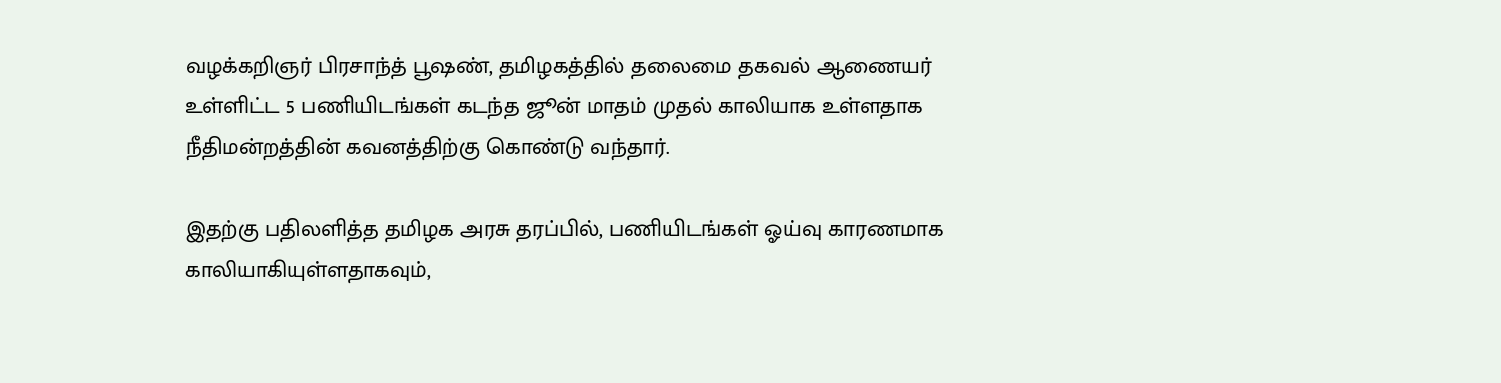வழக்கறிஞர் பிரசாந்த் பூஷண், தமிழகத்தில் தலைமை தகவல் ஆணையர் உள்ளிட்ட 5 பணியிடங்கள் கடந்த ஜூன் மாதம் முதல் காலியாக உள்ளதாக நீதிமன்றத்தின் கவனத்திற்கு கொண்டு வந்தார்.

இதற்கு பதிலளித்த தமிழக அரசு தரப்பில், பணியிடங்கள் ஓய்வு காரணமாக காலியாகியுள்ளதாகவும்,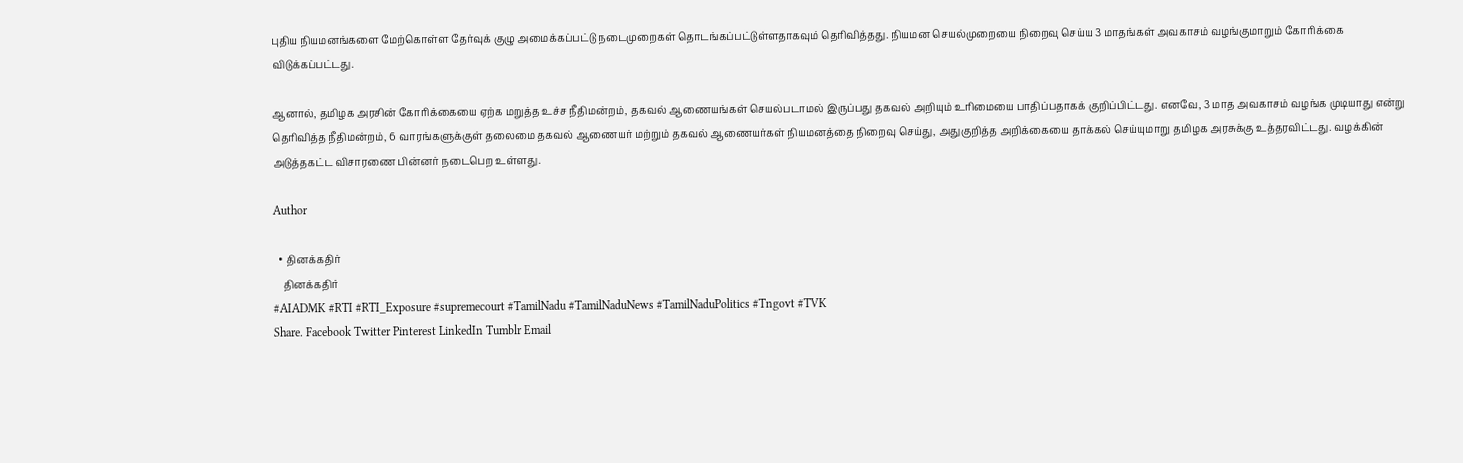புதிய நியமனங்களை மேற்கொள்ள தேர்வுக் குழு அமைக்கப்பட்டு நடைமுறைகள் தொடங்கப்பட்டுள்ளதாகவும் தெரிவித்தது. நியமன செயல்முறையை நிறைவு செய்ய 3 மாதங்கள் அவகாசம் வழங்குமாறும் கோரிக்கை விடுக்கப்பட்டது.

ஆனால், தமிழக அரசின் கோரிக்கையை ஏற்க மறுத்த உச்ச நீதிமன்றம், தகவல் ஆணையங்கள் செயல்படாமல் இருப்பது தகவல் அறியும் உரிமையை பாதிப்பதாகக் குறிப்பிட்டது. எனவே, 3 மாத அவகாசம் வழங்க முடியாது என்று தெரிவித்த நீதிமன்றம், 6 வாரங்களுக்குள் தலைமை தகவல் ஆணையர் மற்றும் தகவல் ஆணையர்கள் நியமனத்தை நிறைவு செய்து, அதுகுறித்த அறிக்கையை தாக்கல் செய்யுமாறு தமிழக அரசுக்கு உத்தரவிட்டது. வழக்கின் அடுத்தகட்ட விசாரணை பின்னர் நடைபெற உள்ளது.

Author

  • தினக்கதிர்
    தினக்கதிர்
#AIADMK #RTI #RTI_Exposure #supremecourt #TamilNadu #TamilNaduNews #TamilNaduPolitics #Tngovt #TVK
Share. Facebook Twitter Pinterest LinkedIn Tumblr Email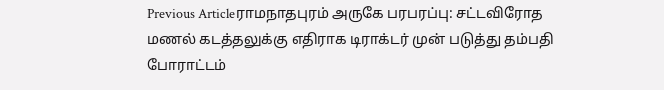Previous Articleராமநாதபுரம் அருகே பரபரப்பு: சட்டவிரோத மணல் கடத்தலுக்கு எதிராக டிராக்டர் முன் படுத்து தம்பதி போராட்டம்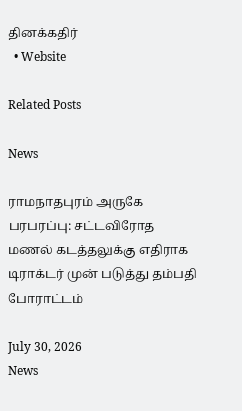தினக்கதிர்
  • Website

Related Posts

News

ராமநாதபுரம் அருகே பரபரப்பு: சட்டவிரோத மணல் கடத்தலுக்கு எதிராக டிராக்டர் முன் படுத்து தம்பதி போராட்டம்

July 30, 2026
News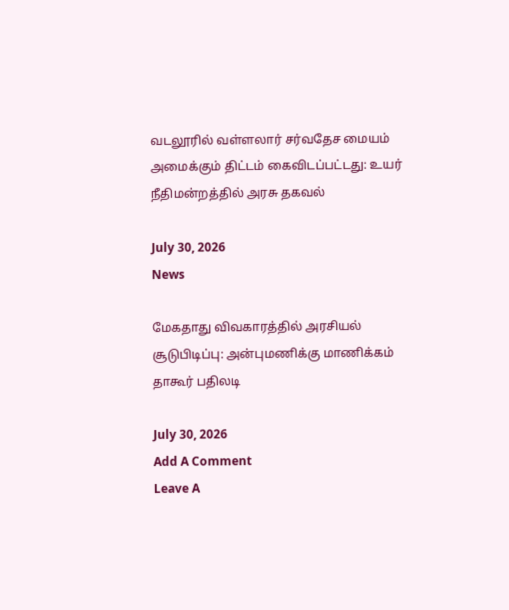வடலூரில் வள்ளலார் சர்வதேச மையம் அமைக்கும் திட்டம் கைவிடப்பட்டது: உயர் நீதிமன்றத்தில் அரசு தகவல்

July 30, 2026
News

மேகதாது விவகாரத்தில் அரசியல் சூடுபிடிப்பு: அன்புமணிக்கு மாணிக்கம் தாகூர் பதிலடி

July 30, 2026
Add A Comment
Leave A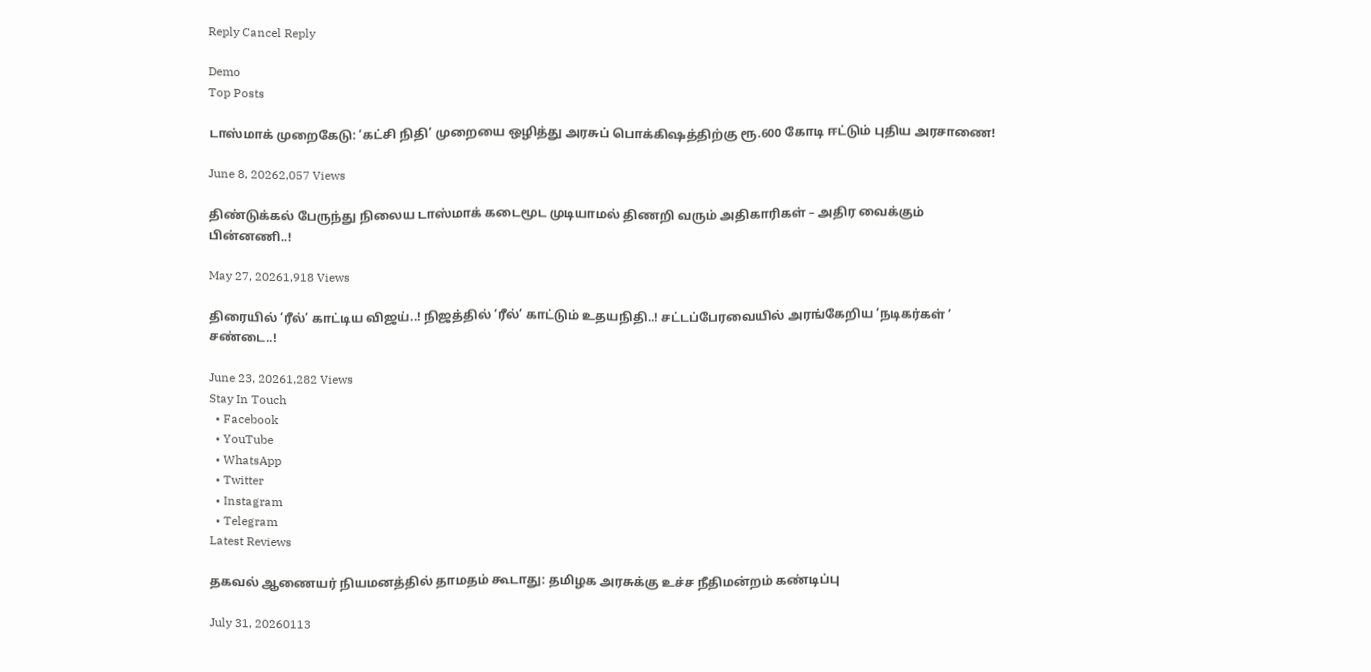Reply Cancel Reply

Demo
Top Posts

டாஸ்மாக் முறைகேடு: ‘கட்சி நிதி’ முறையை ஒழித்து அரசுப் பொக்கிஷத்திற்கு ரூ.600 கோடி ஈட்டும் புதிய அரசாணை!

June 8, 20262,057 Views

திண்டுக்கல் பேருந்து நிலைய டாஸ்மாக் கடைமூட முடியாமல் திணறி வரும் அதிகாரிகள் – அதிர வைக்கும் பின்னணி..!

May 27, 20261,918 Views

திரையில் ‘ரீல்’ காட்டிய விஜய்..! நிஜத்தில் ‘ரீல்’ காட்டும் உதயநிதி..! சட்டப்பேரவையில் அரங்கேறிய ‘நடிகர்கள் ’ சண்டை..!

June 23, 20261,282 Views
Stay In Touch
  • Facebook
  • YouTube
  • WhatsApp
  • Twitter
  • Instagram
  • Telegram
Latest Reviews

தகவல் ஆணையர் நியமனத்தில் தாமதம் கூடாது: தமிழக அரசுக்கு உச்ச நீதிமன்றம் கண்டிப்பு

July 31, 20260113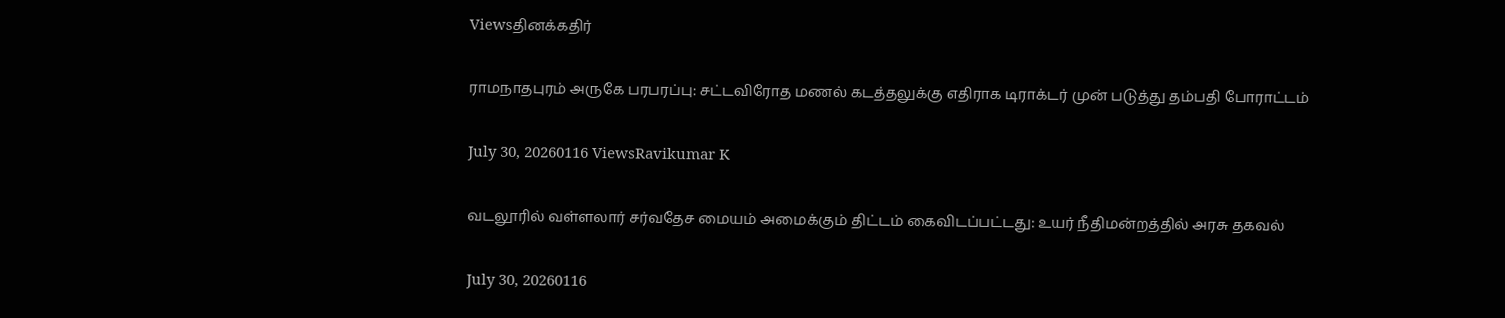Viewsதினக்கதிர்

ராமநாதபுரம் அருகே பரபரப்பு: சட்டவிரோத மணல் கடத்தலுக்கு எதிராக டிராக்டர் முன் படுத்து தம்பதி போராட்டம்

July 30, 20260116 ViewsRavikumar K

வடலூரில் வள்ளலார் சர்வதேச மையம் அமைக்கும் திட்டம் கைவிடப்பட்டது: உயர் நீதிமன்றத்தில் அரசு தகவல்

July 30, 20260116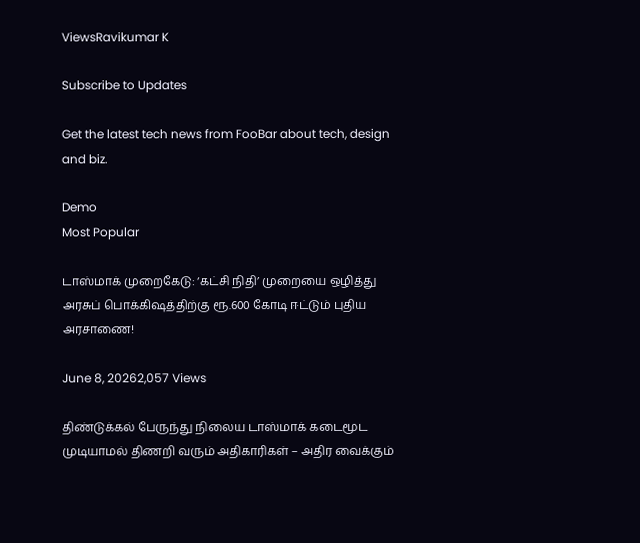ViewsRavikumar K

Subscribe to Updates

Get the latest tech news from FooBar about tech, design and biz.

Demo
Most Popular

டாஸ்மாக் முறைகேடு: ‘கட்சி நிதி’ முறையை ஒழித்து அரசுப் பொக்கிஷத்திற்கு ரூ.600 கோடி ஈட்டும் புதிய அரசாணை!

June 8, 20262,057 Views

திண்டுக்கல் பேருந்து நிலைய டாஸ்மாக் கடைமூட முடியாமல் திணறி வரும் அதிகாரிகள் – அதிர வைக்கும்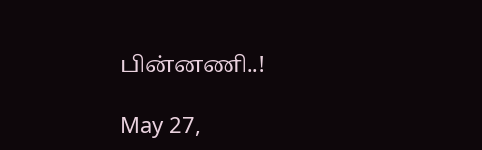பின்னணி..!

May 27,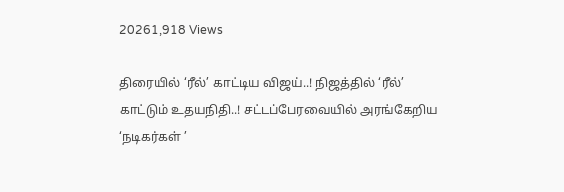20261,918 Views

திரையில் ‘ரீல்’ காட்டிய விஜய்..! நிஜத்தில் ‘ரீல்’ காட்டும் உதயநிதி..! சட்டப்பேரவையில் அரங்கேறிய ‘நடிகர்கள் ’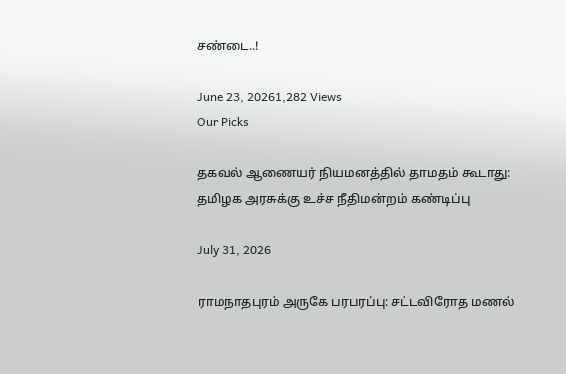சண்டை..!

June 23, 20261,282 Views
Our Picks

தகவல் ஆணையர் நியமனத்தில் தாமதம் கூடாது: தமிழக அரசுக்கு உச்ச நீதிமன்றம் கண்டிப்பு

July 31, 2026

ராமநாதபுரம் அருகே பரபரப்பு: சட்டவிரோத மணல்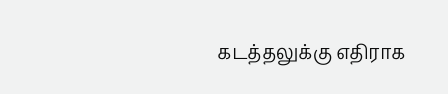கடத்தலுக்கு எதிராக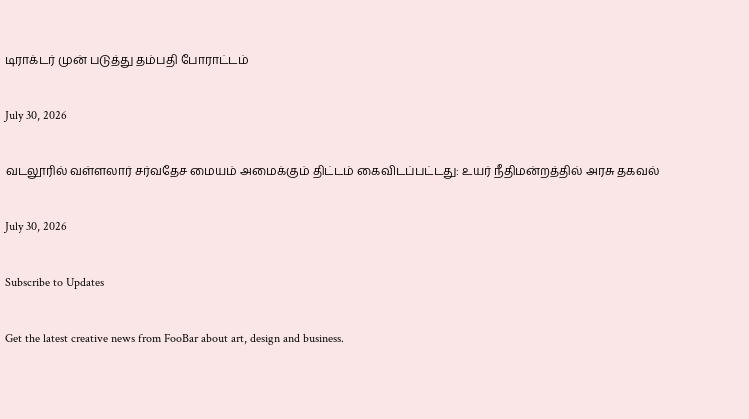டிராக்டர் முன் படுத்து தம்பதி போராட்டம்

July 30, 2026

வடலூரில் வள்ளலார் சர்வதேச மையம் அமைக்கும் திட்டம் கைவிடப்பட்டது: உயர் நீதிமன்றத்தில் அரசு தகவல்

July 30, 2026

Subscribe to Updates

Get the latest creative news from FooBar about art, design and business.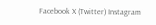Facebook X (Twitter) Instagram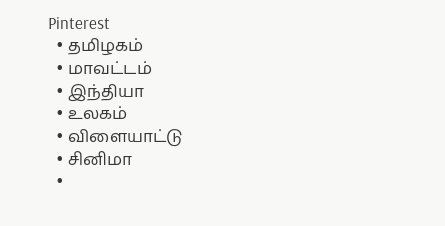Pinterest
  • தமிழகம்
  • மாவட்டம்
  • இந்தியா
  • உலகம்
  • விளையாட்டு
  • சினிமா
  •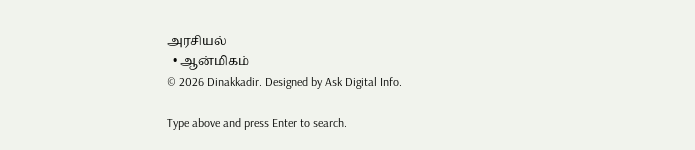அரசியல்
  • ஆன்மிகம்
© 2026 Dinakkadir. Designed by Ask Digital Info.

Type above and press Enter to search.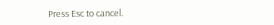Press Esc to cancel.